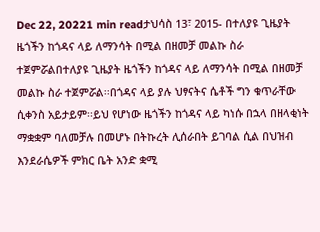Dec 22, 20221 min readታህሳስ 13፣ 2015- በተለያዩ ጊዜያት ዜጎችን ከጎዳና ላይ ለማንሳት በሚል በዘመቻ መልኩ ስራ ተጀምሯልበተለያዩ ጊዜያት ዜጎችን ከጎዳና ላይ ለማንሳት በሚል በዘመቻ መልኩ ስራ ተጀምሯል፡፡በጎዳና ላይ ያሉ ህፃናትና ሴቶች ግን ቁጥራቸው ሲቀንስ አይታይም፡፡ይህ የሆነው ዜጎችን ከጎዳና ላይ ካነሱ በኋላ በዘላቂነት ማቋቋም ባለመቻሉ በመሆኑ በትኩረት ሊሰራበት ይገባል ሲል በህዝብ እንደራሴዎች ምክር ቤት አንድ ቋሚ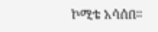ኮሚቴ አሳሰበ፡፡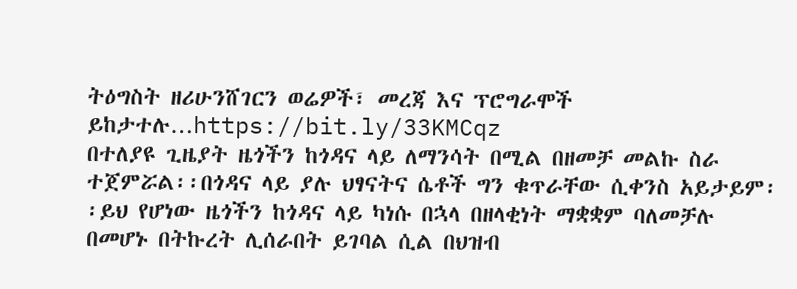ትዕግስት ዘሪሁንሸገርን ወሬዎች፣ መረጃ እና ፕሮግራሞች ይከታተሉ…https://bit.ly/33KMCqz
በተለያዩ ጊዜያት ዜጎችን ከጎዳና ላይ ለማንሳት በሚል በዘመቻ መልኩ ስራ ተጀምሯል፡፡በጎዳና ላይ ያሉ ህፃናትና ሴቶች ግን ቁጥራቸው ሲቀንስ አይታይም፡፡ይህ የሆነው ዜጎችን ከጎዳና ላይ ካነሱ በኋላ በዘላቂነት ማቋቋም ባለመቻሉ በመሆኑ በትኩረት ሊሰራበት ይገባል ሲል በህዝብ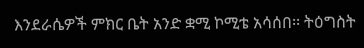እንደራሴዎች ምክር ቤት አንድ ቋሚ ኮሚቴ አሳሰበ፡፡ ትዕግስት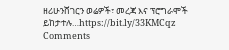ዘሪሁንሸገርን ወሬዎች፣ መረጃ እና ፕሮግራሞች ይከታተሉ…https://bit.ly/33KMCqz
Comments